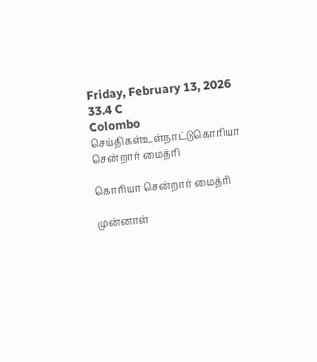Friday, February 13, 2026
33.4 C
Colombo
செய்திகள்உள்நாட்டுகொரியா சென்றார் மைத்ரி

கொரியா சென்றார் மைத்ரி

முன்னாள்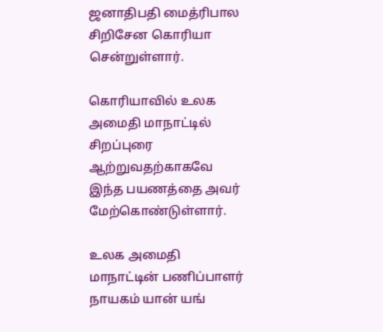ஜனாதிபதி மைத்ரிபால சிறிசேன கொரியா சென்றுள்ளார்.

கொரியாவில் உலக அமைதி மாநாட்டில் சிறப்புரை ஆற்றுவதற்காகவே இந்த பயணத்தை அவர் மேற்கொண்டுள்ளார்.

உலக அமைதி மாநாட்டின் பணிப்பாளர் நாயகம் யான் யங்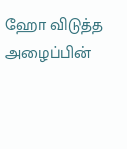ஹோ விடுத்த அழைப்பின்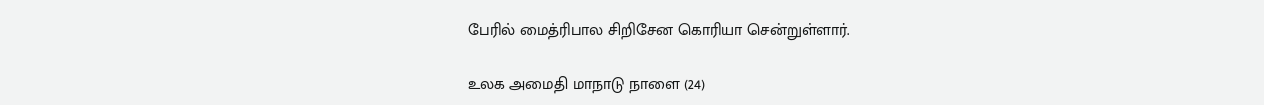பேரில் மைத்ரிபால சிறிசேன கொரியா சென்றுள்ளார்.

உலக அமைதி மாநாடு நாளை (24)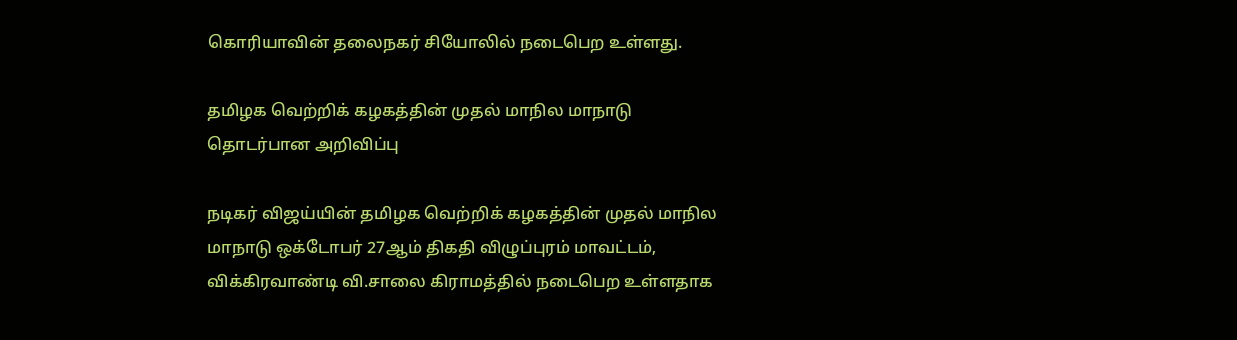கொரியாவின் தலைநகர் சியோலில் நடைபெற உள்ளது.

தமிழக வெற்றிக் கழகத்தின் முதல் மாநில மாநாடு தொடர்பான அறிவிப்பு

நடிகர் விஜய்யின் தமிழக வெற்றிக் கழகத்தின் முதல் மாநில மாநாடு ஒக்டோபர் 27ஆம் திகதி விழுப்புரம் மாவட்டம், விக்கிரவாண்டி வி.சாலை கிராமத்தில் நடைபெற உள்ளதாக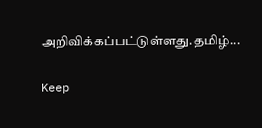அறிவிக்கப்பட்டுள்ளது.தமிழ்...

Keep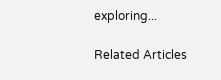exploring...

Related Articles